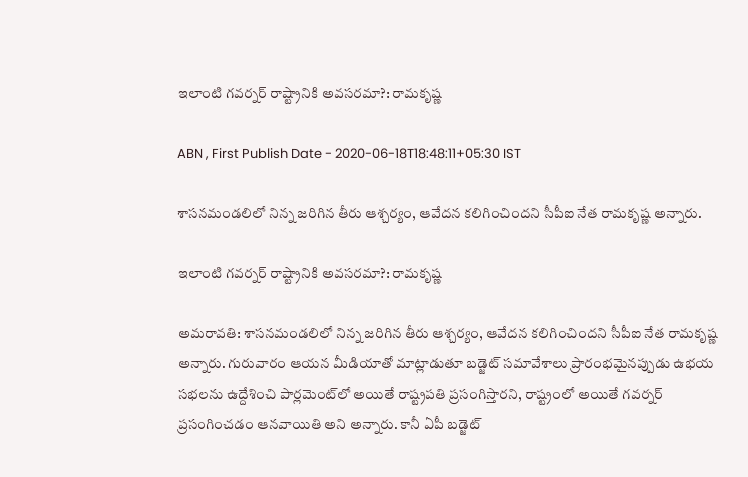ఇలాంటి గవర్నర్ రాష్ట్రానికి అవసరమా?: రామకృష్ణ

ABN , First Publish Date - 2020-06-18T18:48:11+05:30 IST

శాసనమండలిలో నిన్న జరిగిన తీరు ఆశ్చర్యం, ఆవేదన కలిగించిందని సీపీఐ నేత రామకృష్ణ అన్నారు.

ఇలాంటి గవర్నర్ రాష్ట్రానికి అవసరమా?: రామకృష్ణ

అమరావతి: శాసనమండలిలో నిన్న జరిగిన తీరు ఆశ్చర్యం, ఆవేదన కలిగించిందని సీపీఐ నేత రామకృష్ణ అన్నారు. గురువారం ఆయన మీడియాతో మాట్లాడుతూ బడ్జెట్ సమావేశాలు ప్రారంభమైనప్పుడు ఉభయ సభలను ఉద్దేశించి పార్లమెంట్‌లో అయితే రాష్ట్రపతి ప్రసంగిస్తారని, రాష్ట్రంలో అయితే గవర్నర్ ప్రసంగించడం ఆనవాయితి అని అన్నారు. కానీ ఏపీ బడ్జెట్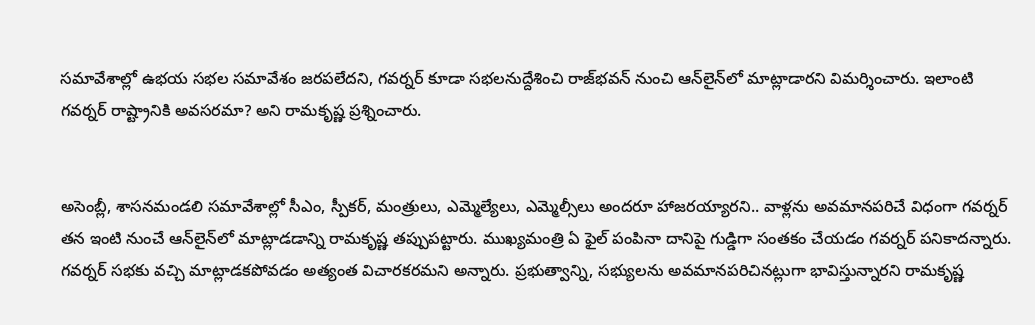సమావేశాల్లో ఉభయ సభల సమావేశం జరపలేదని, గవర్నర్ కూడా సభలనుద్దేశించి రాజ్‌భవన్ నుంచి ఆన్‌లైన్‌లో మాట్లాడారని విమర్శించారు. ఇలాంటి గవర్నర్ రాష్ట్రానికి అవసరమా? అని రామకృష్ణ ప్రశ్నించారు.


అసెంబ్లీ, శాసనమండలి సమావేశాల్లో సీఎం, స్పీకర్, మంత్రులు, ఎమ్మెల్యేలు, ఎమ్మెల్సీలు అందరూ హాజరయ్యారని.. వాళ్లను అవమానపరిచే విధంగా గవర్నర్ తన ఇంటి నుంచే ఆన్‌లైన్‌లో మాట్లాడడాన్ని రామకృష్ణ తప్పుపట్టారు. ముఖ్యమంత్రి ఏ ఫైల్ పంపినా దానిపై గుడ్డిగా సంతకం చేయడం గవర్నర్ పనికాదన్నారు. గవర్నర్ సభకు వచ్చి మాట్లాడకపోవడం అత్యంత విచారకరమని అన్నారు. ప్రభుత్వాన్ని, సభ్యులను అవమానపరిచినట్లుగా భావిస్తున్నారని రామకృష్ణ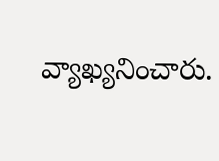వ్యాఖ్యనించారు.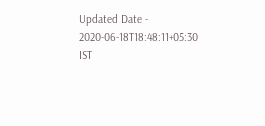Updated Date - 2020-06-18T18:48:11+05:30 IST